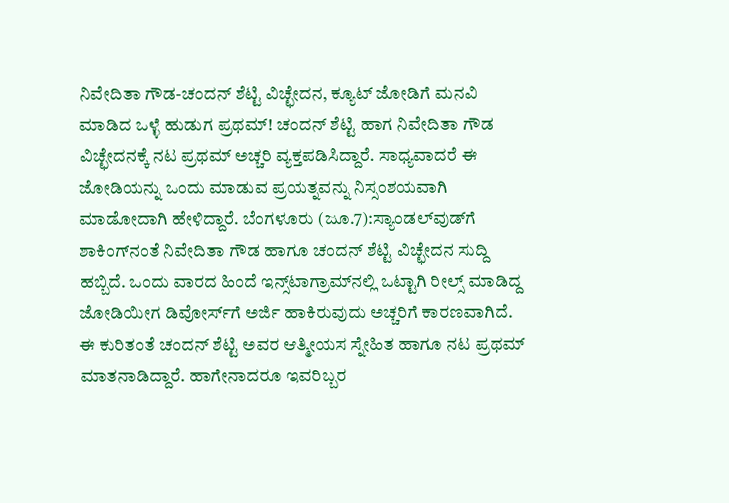ನಿವೇದಿತಾ ಗೌಡ-ಚಂದನ್‌ ಶೆಟ್ಟಿ ವಿಚ್ಛೇದನ, ಕ್ಯೂಟ್‌ ಜೋಡಿಗೆ ಮನವಿ ಮಾಡಿದ ಒಳ್ಳೆ ಹುಡುಗ ಪ್ರಥಮ್‌! ಚಂದನ್‌ ಶೆಟ್ಟಿ ಹಾಗ ನಿವೇದಿತಾ ಗೌಡ ವಿಚ್ಛೇದನಕ್ಕೆ ನಟ ಪ್ರಥಮ್‌ ಅಚ್ಚರಿ ವ್ಯಕ್ತಪಡಿಸಿದ್ದಾರೆ. ಸಾಧ್ಯವಾದರೆ ಈ ಜೋಡಿಯನ್ನು ಒಂದು ಮಾಡುವ ಪ್ರಯತ್ನವನ್ನು ನಿಸ್ಸಂಶಯವಾಗಿ ಮಾಡೋದಾಗಿ ಹೇಳಿದ್ದಾರೆ. ಬೆಂಗಳೂರು (ಜೂ.7):ಸ್ಯಾಂಡಲ್‌ವುಡ್‌ಗೆ ಶಾಕಿಂಗ್‌ನಂತೆ ನಿವೇದಿತಾ ಗೌಡ ಹಾಗೂ ಚಂದನ್‌ ಶೆಟ್ಟಿ ವಿಚ್ಛೇದನ ಸುದ್ದಿ ಹಬ್ಬಿದೆ. ಒಂದು ವಾರದ ಹಿಂದೆ ಇನ್ಸ್‌ಟಾಗ್ರಾಮ್‌ನಲ್ಲಿ ಒಟ್ಟಾಗಿ ರೀಲ್ಸ್ ಮಾಡಿದ್ದ ಜೋಡಿಯೀಗ ಡಿವೋರ್ಸ್‌ಗೆ ಅರ್ಜಿ ಹಾಕಿರುವುದು ಅಚ್ಚರಿಗೆ ಕಾರಣವಾಗಿದೆ. ಈ ಕುರಿತಂತೆ ಚಂದನ್‌ ಶೆಟ್ಟಿ ಅವರ ಆತ್ಮೀಯಸ ಸ್ನೇಹಿತ ಹಾಗೂ ನಟ ಪ್ರಥಮ್‌ ಮಾತನಾಡಿದ್ದಾರೆ. ಹಾಗೇನಾದರೂ ಇವರಿಬ್ಬರ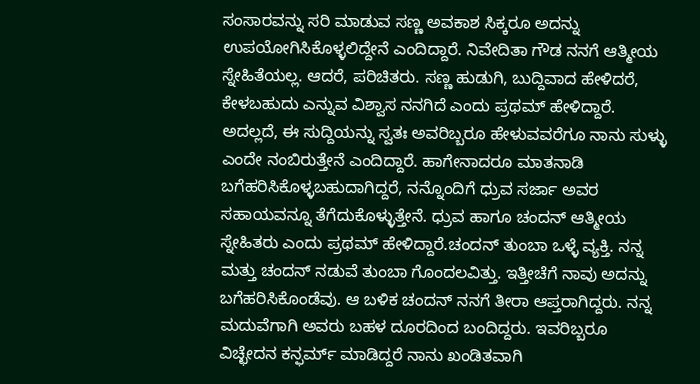ಸಂಸಾರವನ್ನು ಸರಿ ಮಾಡುವ ಸಣ್ಣ ಅವಕಾಶ ಸಿಕ್ಕರೂ ಅದನ್ನು ಉಪಯೋಗಿಸಿಕೊಳ್ಳಲಿದ್ದೇನೆ ಎಂದಿದ್ದಾರೆ. ನಿವೇದಿತಾ ಗೌಡ ನನಗೆ ಆತ್ಮೀಯ ಸ್ನೇಹಿತೆಯಲ್ಲ. ಆದರೆ, ಪರಿಚಿತರು. ಸಣ್ಣ ಹುಡುಗಿ, ಬುದ್ದಿವಾದ ಹೇಳಿದರೆ, ಕೇಳಬಹುದು ಎನ್ನುವ ವಿಶ್ವಾಸ ನನಗಿದೆ ಎಂದು ಪ್ರಥಮ್‌ ಹೇಳಿದ್ದಾರೆ. ಅದಲ್ಲದೆ, ಈ ಸುದ್ದಿಯನ್ನು ಸ್ವತಃ ಅವರಿಬ್ಬರೂ ಹೇಳುವವರೆಗೂ ನಾನು ಸುಳ್ಳು ಎಂದೇ ನಂಬಿರುತ್ತೇನೆ ಎಂದಿದ್ದಾರೆ. ಹಾಗೇನಾದರೂ ಮಾತನಾಡಿ ಬಗೆಹರಿಸಿಕೊಳ್ಳಬಹುದಾಗಿದ್ದರೆ, ನನ್ನೊಂದಿಗೆ ಧ್ರುವ ಸರ್ಜಾ ಅವರ ಸಹಾಯವನ್ನೂ ತೆಗೆದುಕೊಳ್ಳುತ್ತೇನೆ. ಧ್ರುವ ಹಾಗೂ ಚಂದನ್‌ ಆತ್ಮೀಯ ಸ್ನೇಹಿತರು ಎಂದು ಪ್ರಥಮ್‌ ಹೇಳಿದ್ದಾರೆ.ಚಂದನ್‌ ತುಂಬಾ ಒಳ್ಳೆ ವ್ಯಕ್ತಿ. ನನ್ನ ಮತ್ತು ಚಂದನ್‌ ನಡುವೆ ತುಂಬಾ ಗೊಂದಲವಿತ್ತು. ಇತ್ತೀಚೆಗೆ ನಾವು ಅದನ್ನು ಬಗೆಹರಿಸಿಕೊಂಡೆವು. ಆ ಬಳಿಕ ಚಂದನ್‌ ನನಗೆ ತೀರಾ ಆಪ್ತರಾಗಿದ್ದರು. ನನ್ನ ಮದುವೆಗಾಗಿ ಅವರು ಬಹಳ ದೂರದಿಂದ ಬಂದಿದ್ದರು. ಇವರಿಬ್ಬರೂ ವಿಚ್ಛೇದನ ಕನ್ಫರ್ಮ್‌ ಮಾಡಿದ್ದರೆ ನಾನು ಖಂಡಿತವಾಗಿ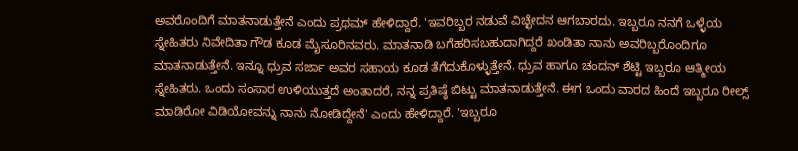ಅವರೊಂದಿಗೆ ಮಾತನಾಡುತ್ತೇನೆ ಎಂದು ಪ್ರಥಮ್‌ ಹೇಳಿದ್ದಾರೆ. 'ಇವರಿಬ್ಬರ ನಡುವೆ ವಿಚ್ಛೇದನ ಆಗಬಾರದು. ಇಬ್ಬರೂ ನನಗೆ ಒಳ್ಳೆಯ ಸ್ನೇಹಿತರು ನಿವೇದಿತಾ ಗೌಡ ಕೂಡ ಮೈಸೂರಿನವರು. ಮಾತನಾಡಿ ಬಗೆಹರಿಸಬಹುದಾಗಿದ್ದರೆ ಖಂಡಿತಾ ನಾನು ಅವರಿಬ್ಬರೊಂದಿಗೂ ಮಾತನಾಡುತ್ತೇನೆ. ಇನ್ನೂ ಧ್ರುವ ಸರ್ಜಾ ಅವರ ಸಹಾಯ ಕೂಡ ತೆಗೆದುಕೊಳ್ಳುತ್ತೇನೆ. ಧ್ರುವ ಹಾಗೂ ಚಂದನ್‌ ಶೆಟ್ಟಿ ಇಬ್ಬರೂ ಆತ್ಮೀಯ ಸ್ನೇಹಿತರು. ಒಂದು ಸಂಸಾರ ಉಳಿಯುತ್ತದೆ ಅಂತಾದರೆ, ನನ್ನ ಪ್ರತಿಷ್ಠೆ ಬಿಟ್ಟು ಮಾತನಾಡುತ್ತೇನೆ. ಈಗ ಒಂದು ವಾರದ ಹಿಂದೆ ಇಬ್ಬರೂ ರೀಲ್ಸ್‌ ಮಾಡಿರೋ ವಿಡಿಯೋವನ್ನು ನಾನು ನೋಡಿದ್ದೇನೆ' ಎಂದು ಹೇಳಿದ್ದಾರೆ. 'ಇಬ್ಬರೂ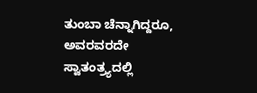ತುಂಬಾ ಚೆನ್ನಾಗಿದ್ದರೂ, ಅವರವರದೇ ಸ್ವಾತಂತ್ರ್ಯದಲ್ಲಿ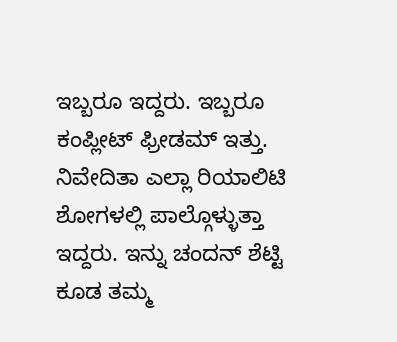ಇಬ್ಬರೂ ಇದ್ದರು. ಇಬ್ಬರೂ ಕಂಪ್ಲೀಟ್‌ ಫ್ರೀಡಮ್‌ ಇತ್ತು. ನಿವೇದಿತಾ ಎಲ್ಲಾ ರಿಯಾಲಿಟಿ ಶೋಗಳಲ್ಲಿ ಪಾಲ್ಗೊಳ್ಳುತ್ತಾ ಇದ್ದರು. ಇನ್ನು ಚಂದನ್‌ ಶೆಟ್ಟಿ ಕೂಡ ತಮ್ಮ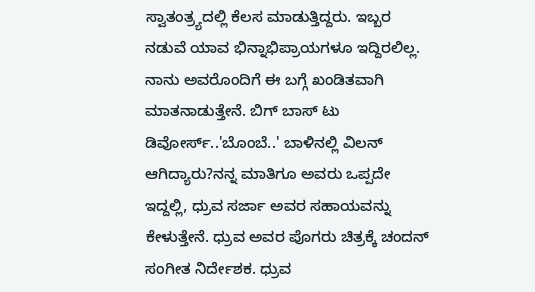ಸ್ವಾತಂತ್ರ್ಯದಲ್ಲಿ ಕೆಲಸ ಮಾಡುತ್ತಿದ್ದರು. ಇಬ್ಬರ ನಡುವೆ ಯಾವ ಭಿನ್ನಾಭಿಪ್ರಾಯಗಳೂ ಇದ್ದಿರಲಿಲ್ಲ. ನಾನು ಅವರೊಂದಿಗೆ ಈ ಬಗ್ಗೆ ಖಂಡಿತವಾಗಿ ಮಾತನಾಡುತ್ತೇನೆ. ಬಿಗ್‌ ಬಾಸ್‌ ಟು ಡಿವೋರ್ಸ್‌..'ಬೊಂಬೆ..' ಬಾಳಿನಲ್ಲಿ ವಿಲನ್‌ ಆಗಿದ್ಯಾರು?ನನ್ನ ಮಾತಿಗೂ ಅವರು ಒಪ್ಪದೇ ಇದ್ದಲ್ಲಿ, ಧ್ರುವ ಸರ್ಜಾ ಅವರ ಸಹಾಯವನ್ನು ಕೇಳುತ್ತೇನೆ. ಧ್ರುವ ಅವರ ಪೊಗರು ಚಿತ್ರಕ್ಕೆ ಚಂದನ್‌ ಸಂಗೀತ ನಿರ್ದೇಶಕ. ಧ್ರುವ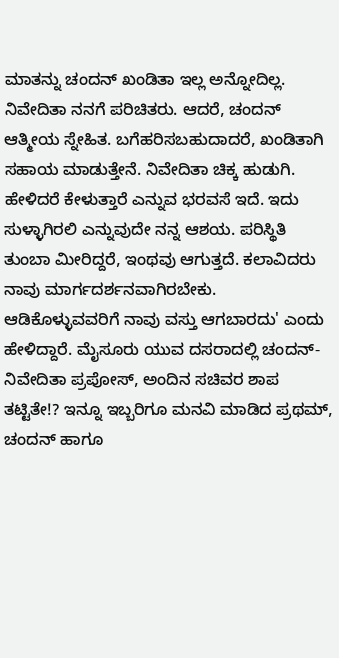ಮಾತನ್ನು ಚಂದನ್‌ ಖಂಡಿತಾ ಇಲ್ಲ ಅನ್ನೋದಿಲ್ಲ. ನಿವೇದಿತಾ ನನಗೆ ಪರಿಚಿತರು. ಆದರೆ, ಚಂದನ್‌ ಆತ್ಮೀಯ ಸ್ನೇಹಿತ. ಬಗೆಹರಿಸಬಹುದಾದರೆ, ಖಂಡಿತಾಗಿ ಸಹಾಯ ಮಾಡುತ್ತೇನೆ. ನಿವೇದಿತಾ ಚಿಕ್ಕ ಹುಡುಗಿ. ಹೇಳಿದರೆ ಕೇಳುತ್ತಾರೆ ಎನ್ನುವ ಭರವಸೆ ಇದೆ. ಇದು ಸುಳ್ಳಾಗಿರಲಿ ಎನ್ನುವುದೇ ನನ್ನ ಆಶಯ. ಪರಿಸ್ಥಿತಿ ತುಂಬಾ ಮೀರಿದ್ದರೆ, ಇಂಥವು ಆಗುತ್ತದೆ. ಕಲಾವಿದರು ನಾವು ಮಾರ್ಗದರ್ಶನವಾಗಿರಬೇಕು. ಆಡಿಕೊಳ್ಳುವವರಿಗೆ ನಾವು ವಸ್ತು ಆಗಬಾರದು' ಎಂದು ಹೇಳಿದ್ದಾರೆ. ಮೈಸೂರು ಯುವ ದಸರಾದಲ್ಲಿ ಚಂದನ್- ನಿವೇದಿತಾ ಪ್ರಪೋಸ್‌, ಅಂದಿನ ಸಚಿವರ ಶಾಪ ತಟ್ಟಿತೇ!? ಇನ್ನೂ ಇಬ್ಬರಿಗೂ ಮನವಿ ಮಾಡಿದ ಪ್ರಥಮ್‌, ಚಂದನ್‌ ಹಾಗೂ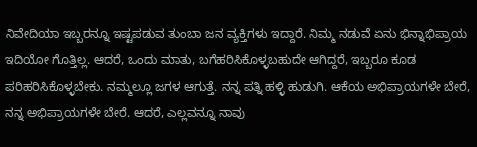ನಿವೇದಿಯಾ ಇಬ್ಬರನ್ನೂ ಇಷ್ಟಪಡುವ ತುಂಬಾ ಜನ ವ್ಯಕ್ತಿಗಳು ಇದ್ದಾರೆ. ನಿಮ್ಮ ನಡುವೆ ಏನು ಭಿನ್ನಾಭಿಪ್ರಾಯ ಇದಿಯೋ ಗೊತ್ತಿಲ್ಲ. ಆದರೆ, ಒಂದು ಮಾತು, ಬಗೆಹರಿಸಿಕೊಳ್ಳಬಹುದೇ ಆಗಿದ್ದರೆ, ಇಬ್ಬರೂ ಕೂಡ ಪರಿಹರಿಸಿಕೊಳ್ಳಬೇಕು. ನಮ್ಮಲ್ಲೂ ಜಗಳ ಆಗುತ್ತೆ. ನನ್ನ ಪತ್ನಿ ಹಳ್ಳಿ ಹುಡುಗಿ. ಆಕೆಯ ಅಭಿಪ್ರಾಯಗಳೇ ಬೇರೆ, ನನ್ನ ಅಭಿಪ್ರಾಯಗಳೇ ಬೇರೆ. ಆದರೆ, ಎಲ್ಲವನ್ನೂ ನಾವು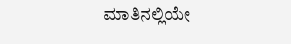ಮಾತಿನಲ್ಲಿಯೇ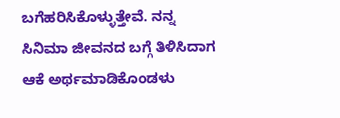ಬಗೆಹರಿಸಿಕೊಳ್ಳುತ್ತೇವೆ. ನನ್ನ ಸಿನಿಮಾ ಜೀವನದ ಬಗ್ಗೆ ತಿಳಿಸಿದಾಗ ಆಕೆ ಅರ್ಥಮಾಡಿಕೊಂಡಳು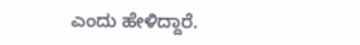ಎಂದು ಹೇಳಿದ್ದಾರೆ.